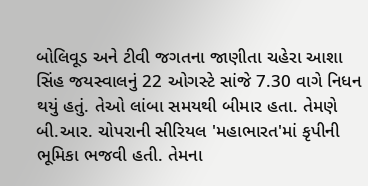બોલિવૂડ અને ટીવી જગતના જાણીતા ચહેરા આશા સિંહ જયસ્વાલનું 22 ઓગસ્ટે સાંજે 7.30 વાગે નિધન થયું હતું. તેઓ લાંબા સમયથી બીમાર હતા. તેમણે બી.આર. ચોપરાની સીરિયલ 'મહાભારત'માં કૃપીની ભૂમિકા ભજવી હતી. તેમના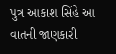પુત્ર આકાશ સિંહે આ વાતની જાણકારી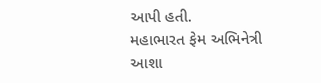આપી હતી.
મહાભારત ફેમ અભિનેત્રી આશા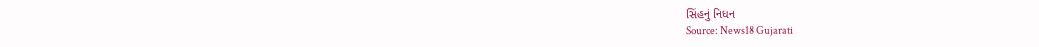સિંહનું નિધન
Source: News18 Gujarati